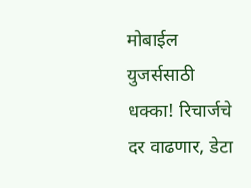मोबाईल युजर्ससाठी धक्का! रिचार्जचे दर वाढणार, डेटा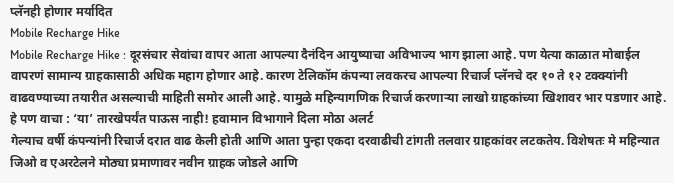प्लॅनही होणार मर्यादित
Mobile Recharge Hike
Mobile Recharge Hike : दूरसंचार सेवांचा वापर आता आपल्या दैनंदिन आयुष्याचा अविभाज्य भाग झाला आहे. पण येत्या काळात मोबाईल वापरणं सामान्य ग्राहकासाठी अधिक महाग होणार आहे. कारण टेलिकॉम कंपन्या लवकरच आपल्या रिचार्ज प्लॅनचे दर १० ते १२ टक्क्यांनी वाढवण्याच्या तयारीत असल्याची माहिती समोर आली आहे. यामुळे महिन्यागणिक रिचार्ज करणाऱ्या लाखो ग्राहकांच्या खिशावर भार पडणार आहे.
हे पण वाचा : ‘या’ तारखेपर्यंत पाऊस नाही! हवामान विभागाने दिला मोठा अलर्ट
गेल्याच वर्षी कंपन्यांनी रिचार्ज दरात वाढ केली होती आणि आता पुन्हा एकदा दरवाढीची टांगती तलवार ग्राहकांवर लटकतेय. विशेषतः मे महिन्यात जिओ व एअरटेलने मोठ्या प्रमाणावर नवीन ग्राहक जोडले आणि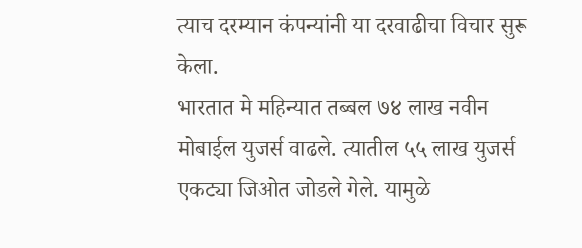त्याच दरम्यान कंपन्यांनी या दरवाढीचा विचार सुरू केला.
भारतात मे महिन्यात तब्बल ७४ लाख नवीन मोबाईल युजर्स वाढले. त्यातील ५५ लाख युजर्स एकट्या जिओत जोडले गेले. यामुळे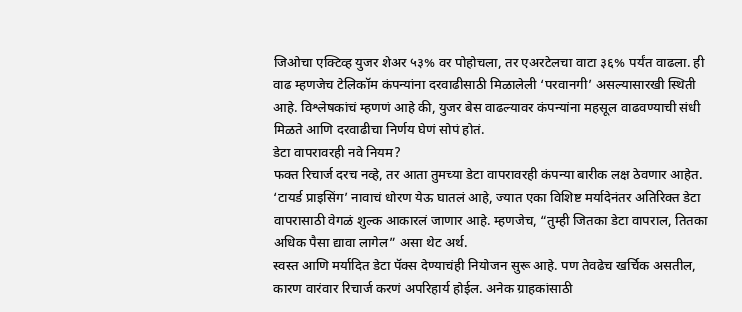जिओचा एक्टिव्ह युजर शेअर ५३% वर पोहोचला, तर एअरटेलचा वाटा ३६% पर्यंत वाढला. ही वाढ म्हणजेच टेलिकॉम कंपन्यांना दरवाढीसाठी मिळालेली ‘परवानगी’ असल्यासारखी स्थिती आहे. विश्लेषकांचं म्हणणं आहे की, युजर बेस वाढल्यावर कंपन्यांना महसूल वाढवण्याची संधी मिळते आणि दरवाढीचा निर्णय घेणं सोपं होतं.
डेटा वापरावरही नवे नियम?
फक्त रिचार्ज दरच नव्हे, तर आता तुमच्या डेटा वापरावरही कंपन्या बारीक लक्ष ठेवणार आहेत. ‘टायर्ड प्राइसिंग’ नावाचं धोरण येऊ घातलं आहे, ज्यात एका विशिष्ट मर्यादेनंतर अतिरिक्त डेटा वापरासाठी वेगळं शुल्क आकारलं जाणार आहे. म्हणजेच, “तुम्ही जितका डेटा वापराल, तितका अधिक पैसा द्यावा लागेल” असा थेट अर्थ.
स्वस्त आणि मर्यादित डेटा पॅक्स देण्याचंही नियोजन सुरू आहे. पण तेवढेच खर्चिक असतील, कारण वारंवार रिचार्ज करणं अपरिहार्य होईल. अनेक ग्राहकांसाठी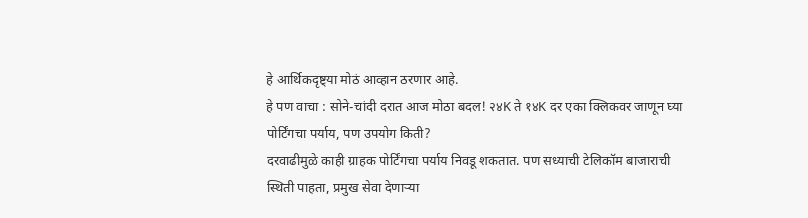हे आर्थिकदृष्ट्या मोठं आव्हान ठरणार आहे.
हे पण वाचा : सोने-चांदी दरात आज मोठा बदल! २४K ते १४K दर एका क्लिकवर जाणून घ्या
पोर्टिंगचा पर्याय, पण उपयोग किती?
दरवाढीमुळे काही ग्राहक पोर्टिंगचा पर्याय निवडू शकतात. पण सध्याची टेलिकॉम बाजाराची स्थिती पाहता, प्रमुख सेवा देणाऱ्या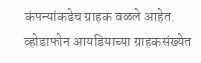कंपन्यांकडेच ग्राहक वळले आहेत. व्होडाफोन आयडियाच्या ग्राहकसंख्येत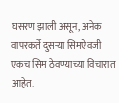घसरण झाली असून, अनेक वापरकर्ते दुसऱ्या सिमऐवजी एकच सिम ठेवण्याच्या विचारात आहेत.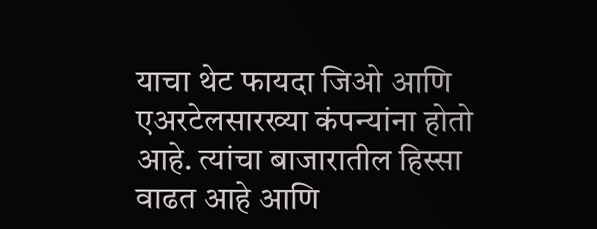याचा थेट फायदा जिओ आणि एअरटेलसारख्या कंपन्यांना होतो आहे. त्यांचा बाजारातील हिस्सा वाढत आहे आणि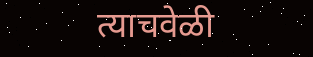त्याचवेळी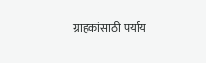ग्राहकांसाठी पर्याय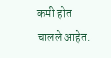कमी होत चालले आहेत.